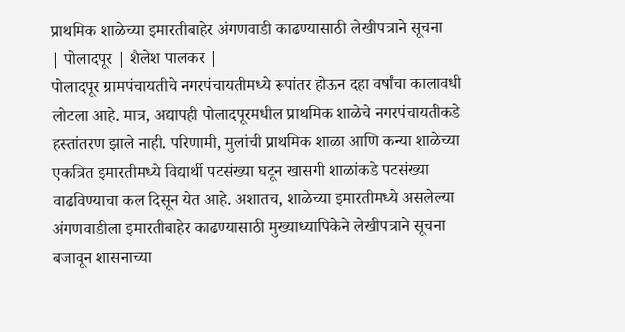प्राथमिक शाळेच्या इमारतीबाहेर अंगणवाडी काढण्यासाठी लेखीपत्राने सूचना
| पोलादपूर | शैलेश पालकर |
पोलादपूर ग्रामपंचायतीचे नगरपंचायतीमध्ये रूपांतर होऊन दहा वर्षांचा कालावधी लोटला आहे. मात्र, अद्यापही पोलादपूरमधील प्राथमिक शाळेचे नगरपंचायतीकडे हस्तांतरण झाले नाही. परिणामी, मुलांची प्राथमिक शाळा आणि कन्या शाळेच्या एकत्रित इमारतीमध्ये विद्यार्थी पटसंख्या घटून खासगी शाळांकडे पटसंख्या वाढविण्याचा कल दिसून येत आहे. अशातच, शाळेच्या इमारतीमध्ये असलेल्या अंगणवाडीला इमारतीबाहेर काढण्यासाठी मुख्याध्यापिकेने लेखीपत्राने सूचना बजावून शासनाच्या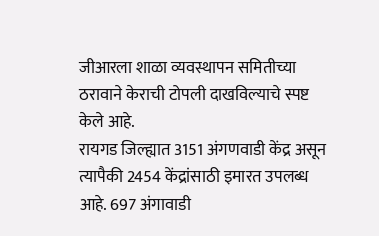जीआरला शाळा व्यवस्थापन समितीच्या ठरावाने केराची टोपली दाखविल्याचे स्पष्ट केले आहे.
रायगड जिल्ह्यात 3151 अंगणवाडी केंद्र असून त्यापैकी 2454 केंद्रांसाठी इमारत उपलब्ध आहे. 697 अंगावाडी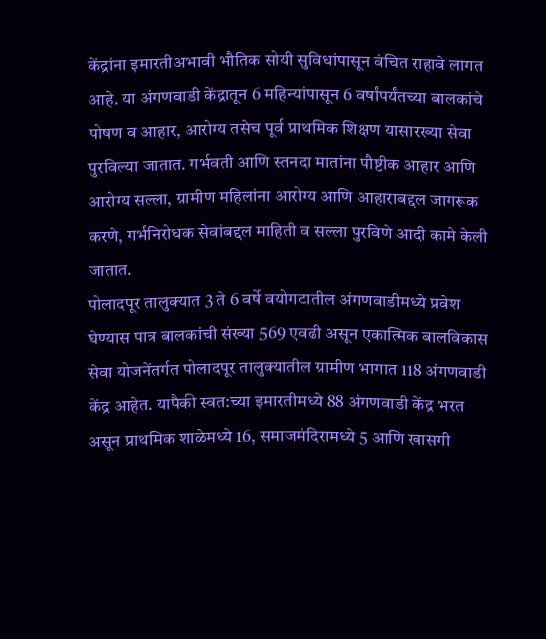केंद्रांना इमारतीअभावी भौतिक सोयी सुविधांपासून वंचित राहावे लागत आहे. या अंगणवाडी केंद्रातून 6 महिन्यांपासून 6 वर्षांपर्यंतच्या बालकांचे पोषण व आहार, आरोग्य तसेच पूर्व प्राथमिक शिक्षण यासारख्या सेवा पुरविल्या जातात. गर्भवती आणि स्तनदा मातांना पौष्टीक आहार आणि आरोग्य सल्ला, ग्रामीण महिलांना आरोग्य आणि आहाराबद्दल जागरूक करणे, गर्भनिरोधक सेवांबद्दल माहिती व सल्ला पुरविणे आदी कामे केली जातात.
पोलादपूर तालुक्यात 3 ते 6 वर्षे वयोगटातील अंगणवाडीमध्ये प्रवेश घेण्यास पात्र बालकांची संख्या 569 एवढी असून एकात्मिक बालविकास सेवा योजनेंतर्गत पोलादपूर तालुक्यातील ग्रामीण भागात 118 अंगणवाडी केंद्र आहेत. यापैकी स्वत:च्या इमारतीमध्ये 88 अंगणवाडी केंद्र भरत असून प्राथमिक शाळेमध्ये 16, समाजमंदिरामध्ये 5 आणि खासगी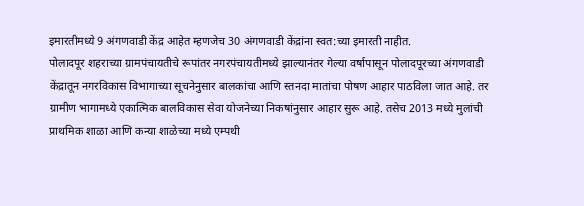इमारतीमध्ये 9 अंगणवाडी केंद्र आहेत म्हणजेच 30 अंगणवाडी केंद्रांना स्वत:च्या इमारती नाहीत.
पोलादपूर शहराच्या ग्रामपंचायतीचे रूपांतर नगरपंचायतीमध्ये झाल्यानंतर गेल्या वर्षापासून पोलादपूरच्या अंगणवाडी केंद्रातून नगरविकास विभागाच्या सूचनेनुसार बालकांचा आणि स्तनदा मातांचा पोषण आहार पाठविला जात आहे. तर ग्रामीण भागामध्ये एकात्मिक बालविकास सेवा योजनेच्या निकषांनुसार आहार सुरू आहे. तसेच 2013 मध्ये मुलांची प्राथमिक शाळा आणि कन्या शाळेच्या मध्ये एम्पथी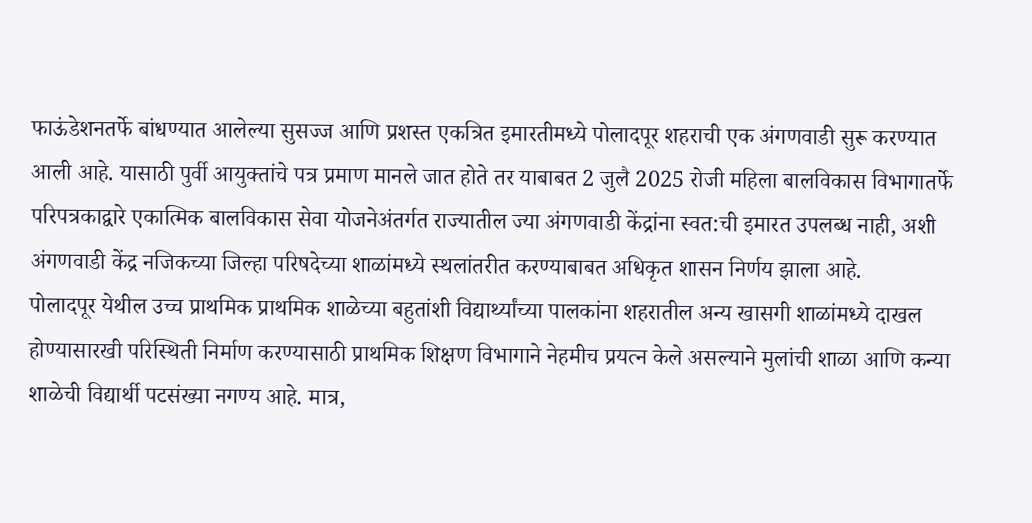फाऊंडेशनतर्फे बांधण्यात आलेल्या सुसज्ज आणि प्रशस्त एकत्रित इमारतीमध्ये पोलादपूर शहराची एक अंगणवाडी सुरू करण्यात आली आहे. यासाठी पुर्वी आयुक्तांचे पत्र प्रमाण मानले जात होते तर याबाबत 2 जुलै 2025 रोजी महिला बालविकास विभागातर्फे परिपत्रकाद्वारे एकात्मिक बालविकास सेवा योजनेअंतर्गत राज्यातील ज्या अंगणवाडी केंद्रांना स्वत:ची इमारत उपलब्ध नाही, अशी अंगणवाडी केंद्र नजिकच्या जिल्हा परिषदेच्या शाळांमध्ये स्थलांतरीत करण्याबाबत अधिकृत शासन निर्णय झाला आहे.
पोलादपूर येथील उच्च प्राथमिक प्राथमिक शाळेच्या बहुतांशी विद्यार्थ्यांच्या पालकांना शहरातील अन्य खासगी शाळांमध्ये दाखल होण्यासारखी परिस्थिती निर्माण करण्यासाठी प्राथमिक शिक्षण विभागाने नेहमीच प्रयत्न केले असल्याने मुलांची शाळा आणि कन्या शाळेची विद्यार्थी पटसंख्या नगण्य आहे. मात्र,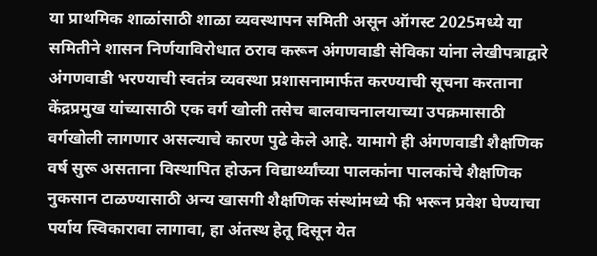या प्राथमिक शाळांसाठी शाळा व्यवस्थापन समिती असून ऑगस्ट 2025मध्ये या समितीने शासन निर्णयाविरोधात ठराव करून अंगणवाडी सेविका यांना लेखीपत्राद्वारे अंगणवाडी भरण्याची स्वतंत्र व्यवस्था प्रशासनामार्फत करण्याची सूचना करताना केंद्रप्रमुख यांच्यासाठी एक वर्ग खोली तसेच बालवाचनालयाच्या उपक्रमासाठी वर्गखोली लागणार असल्याचे कारण पुढे केले आहे. यामागे ही अंगणवाडी शैक्षणिक वर्ष सुरू असताना विस्थापित होऊन विद्यार्थ्यांच्या पालकांना पालकांचे शैक्षणिक नुकसान टाळण्यासाठी अन्य खासगी शैक्षणिक संस्थांमध्ये फी भरून प्रवेश घेण्याचा पर्याय स्विकारावा लागावा, हा अंतस्थ हेतू दिसून येत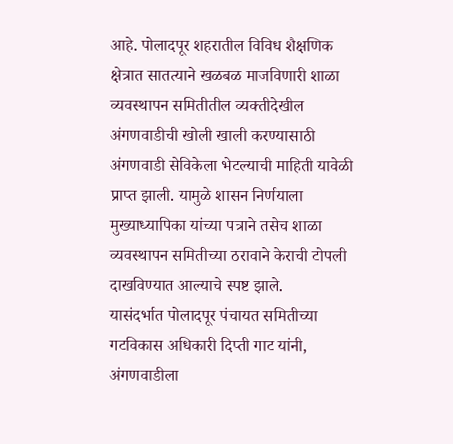आहे. पोलादपूर शहरातील विविध शैक्षणिक क्षेत्रात सातत्याने खळबळ माजविणारी शाळा व्यवस्थापन समितीतील व्यक्तीदेखील अंगणवाडीची खोली खाली करण्यासाठी अंगणवाडी सेविकेला भेटल्याची माहिती यावेळी प्राप्त झाली. यामुळे शासन निर्णयाला मुख्याध्यापिका यांच्या पत्राने तसेच शाळा व्यवस्थापन समितीच्या ठरावाने केराची टोपली दाखविण्यात आल्याचे स्पष्ट झाले.
यासंदर्भात पोलादपूर पंचायत समितीच्या गटविकास अधिकारी दिप्ती गाट यांनी, अंगणवाडीला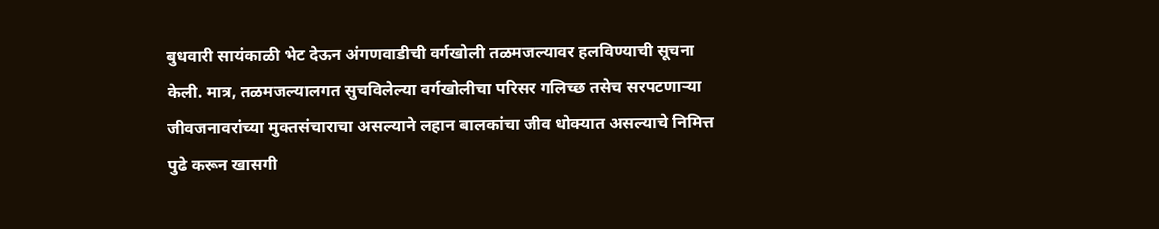बुधवारी सायंकाळी भेट देऊन अंगणवाडीची वर्गखोली तळमजल्यावर हलविण्याची सूचना केली. मात्र, तळमजल्यालगत सुचविलेल्या वर्गखोलीचा परिसर गलिच्छ तसेच सरपटणाऱ्या जीवजनावरांच्या मुक्तसंचाराचा असल्याने लहान बालकांचा जीव धोक्यात असल्याचे निमित्त पुढे करून खासगी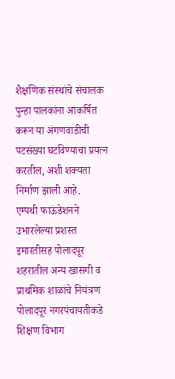शैक्षणिक संस्थांचे संचालक पुन्हा पालकांना आकर्षित करून या अंगणवाडीची पटसंख्या घटविण्याचा प्रयत्न करतील, अशी शक्यता निर्माण झाली आहे.
एम्पथी फाऊंडेशनने उभारलेल्या प्रशस्त इमारतीसह पोलादपूर शहरातील अन्य खासगी व प्राथमिक शाळांचे नियंत्रण पोलादपूर नगरपंचायतीकडे शिक्षण विभाग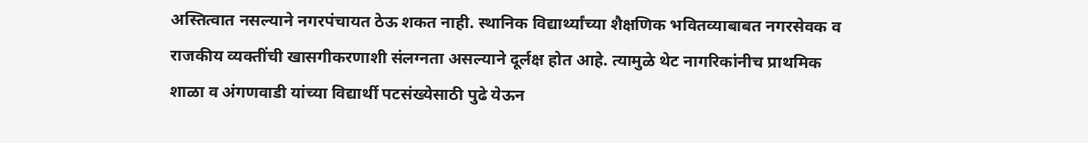अस्तित्वात नसल्याने नगरपंचायत ठेऊ शकत नाही. स्थानिक विद्यार्थ्यांच्या शैक्षणिक भवितव्याबाबत नगरसेवक व राजकीय व्यक्तींची खासगीकरणाशी संलग्नता असल्याने दूर्लक्ष होत आहे. त्यामुळे थेट नागरिकांनीच प्राथमिक शाळा व अंगणवाडी यांच्या विद्यार्थी पटसंख्येसाठी पुढे येऊन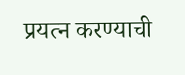प्रयत्न करण्याची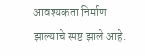आवश्यकता निर्माण झाल्याचे स्पष्ट झाले आहे.